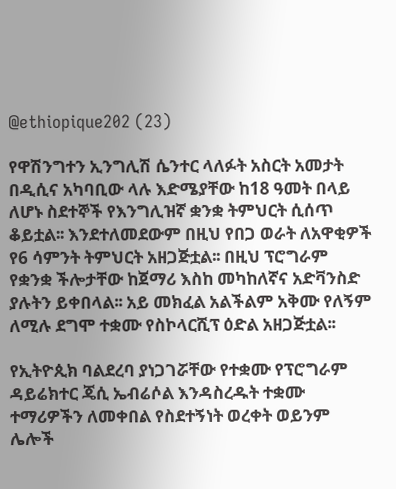@ethiopique202 (23)

የዋሽንግተን ኢንግሊሽ ሴንተር ላለፉት አስርት አመታት በዲሲና አካባቢው ላሉ እድሜያቸው ከ18 ዓመት በላይ ለሆኑ ስደተኞች የእንግሊዝኛ ቋንቋ ትምህርት ሲሰጥ ቆይቷል፡፡ እንደተለመደውም በዚህ የበጋ ወራት ለአዋቂዎች የ6 ሳምንት ትምህርት አዘጋጅቷል፡፡ በዚህ ፕሮግራም የቋንቋ ችሎታቸው ከጀማሪ እስከ መካከለኛና አድቫንስድ ያሉትን ይቀበላል፡፡ አይ መክፈል አልችልም አቅሙ የለኝም ለሚሉ ደግሞ ተቋሙ የስኮላርሺፕ ዕድል አዘጋጅቷል፡፡

የኢትዮጲክ ባልደረባ ያነጋገሯቸው የተቋሙ የፕሮግራም ዳይሬክተር ጄሲ ኤብሬሶል እንዳስረዱት ተቋሙ ተማሪዎችን ለመቀበል የስደተኝነት ወረቀት ወይንም ሌሎች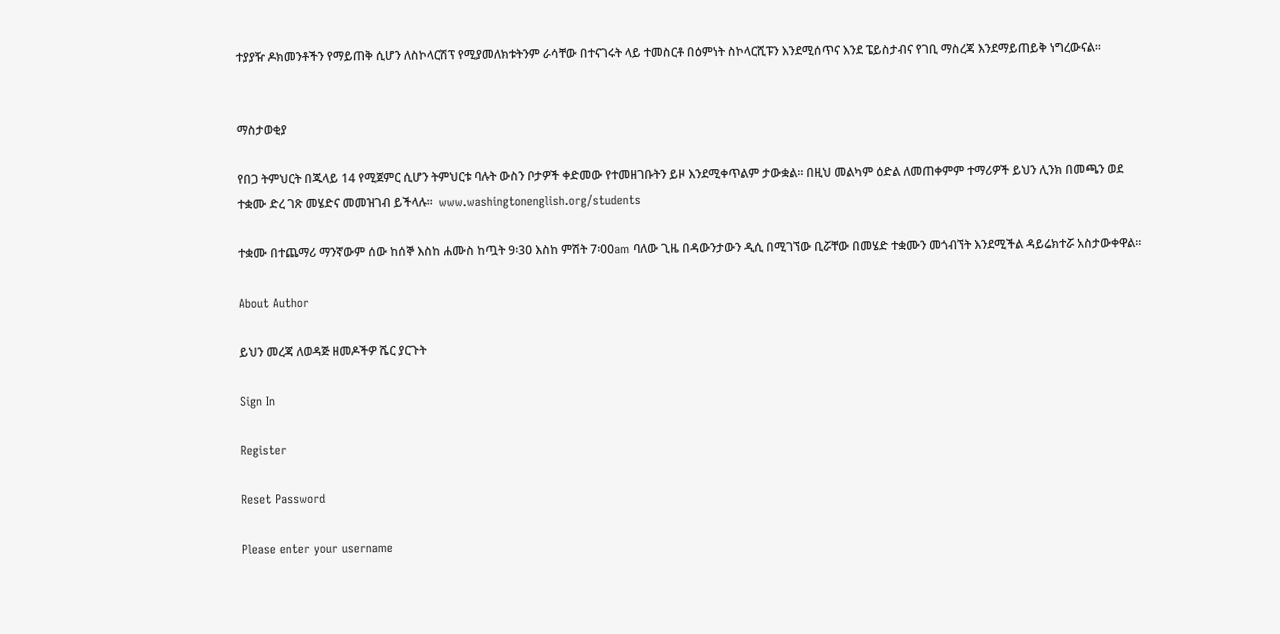ተያያዥ ዶክመንቶችን የማይጠቅ ሲሆን ለስኮላርሽፕ የሚያመለክቱትንም ራሳቸው በተናገሩት ላይ ተመስርቶ በዕምነት ስኮላርሺፑን እንደሚሰጥና እንደ ፔይስታብና የገቢ ማስረጃ እንደማይጠይቅ ነግረውናል፡፡


ማስታወቂያ

የበጋ ትምህርት በጁላይ 14 የሚጀምር ሲሆን ትምህርቱ ባሉት ውስን ቦታዎች ቀድመው የተመዘገቡትን ይዞ እንደሚቀጥልም ታውቋል፡፡ በዚህ መልካም ዕድል ለመጠቀምም ተማሪዎች ይህን ሊንክ በመጫን ወደ ተቋሙ ድረ ገጽ መሄድና መመዝገብ ይችላሉ፡፡  www.washingtonenglish.org/students

ተቋሙ በተጨማሪ ማንኛውም ሰው ከሰኞ እስከ ሐሙስ ከጧት 9፡30 እስከ ምሽት 7፡00am ባለው ጊዜ በዳውንታውን ዲሲ በሚገኘው ቢሯቸው በመሄድ ተቋሙን መጎብኘት እንደሚችል ዳይሬክተሯ አስታውቀዋል፡፡

About Author

ይህን መረጃ ለወዳጅ ዘመዶችዎ ሼር ያርጉት

Sign In

Register

Reset Password

Please enter your username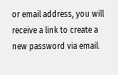or email address, you will receive a link to create a new password via email.